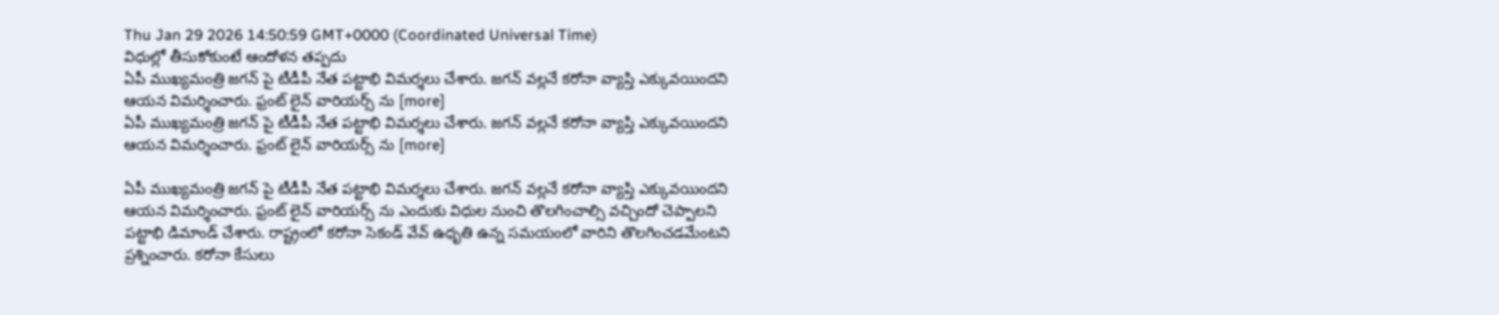Thu Jan 29 2026 14:50:59 GMT+0000 (Coordinated Universal Time)
విధుల్లో తీసుకోకుంటే ఆందోళన తప్పదు
ఏపీ ముఖ్యమంత్రి జగన్ పై టీడీపీ నేత పట్టాభి విమర్శలు చేశారు. జగన్ వల్లనే కరోనా వ్యాప్తి ఎక్కువయిందని ఆయన విమర్శించారు. ఫ్రంట్ లైన్ వారియర్స్ ను [more]
ఏపీ ముఖ్యమంత్రి జగన్ పై టీడీపీ నేత పట్టాభి విమర్శలు చేశారు. జగన్ వల్లనే కరోనా వ్యాప్తి ఎక్కువయిందని ఆయన విమర్శించారు. ఫ్రంట్ లైన్ వారియర్స్ ను [more]

ఏపీ ముఖ్యమంత్రి జగన్ పై టీడీపీ నేత పట్టాభి విమర్శలు చేశారు. జగన్ వల్లనే కరోనా వ్యాప్తి ఎక్కువయిందని ఆయన విమర్శించారు. ఫ్రంట్ లైన్ వారియర్స్ ను ఎందుకు విధుల నుంచి తొలగించాల్సి వచ్చిందో చెప్పాలని పట్టాభి డిమాండ్ చేశారు. రాష్ట్రంలో కరోనా సెకండ్ వేవ్ ఉధృతి ఉన్న సమయంలో వారిని తొలగించడమేంటని ప్రశ్నించారు. కరోనా కేసులు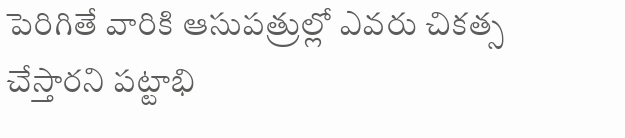పెరిగితే వారికి ఆసుపత్రుల్లో ఎవరు చికత్స చేస్తారని పట్టాభి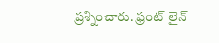ప్రశ్నించారు. ఫ్రంట్ లైన్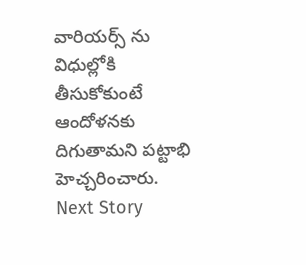వారియర్స్ ను విధుల్లోకి తీసుకోకుంటే ఆందోళనకు దిగుతామని పట్టాభి హెచ్చరించారు.
Next Story